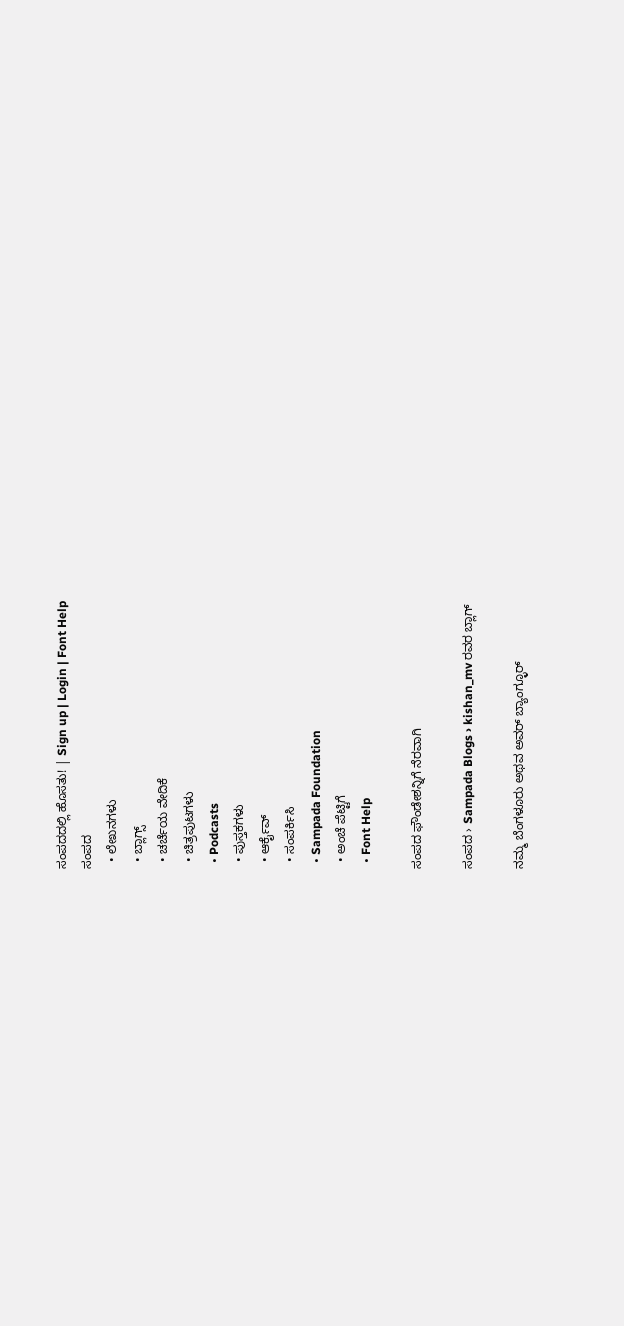ಸಂಪದದಲ್ಲಿ ಹೊಸತು! | Sign up | Login | Font Help
ಸಂಪದ
  • ಲೇಖನಗಳು
  • ಬ್ಲಾಗ್ಸ್
  • ಚರ್ಚೆಯ ವೇದಿಕೆ
  • ಚಿತ್ರಪುಟಗಳು
  • Podcasts
  • ಪುಸ್ತಕಗಳು
  • ಆರ್ಕೈವ್
  • ಸಂಪರ್ಕಿಸಿ
  • Sampada Foundation
  • ಅಂಚೆ ಪೆಟ್ಟಿಗೆ
  • Font Help

ಸಂಪದ ಫೌಂಡೇಶನ್ನಿಗೆ ನೆರವಾಗಿ

ಸಂಪದ › Sampada Blogs › kishan_mv ರವರ ಬ್ಲಾಗ್

ನಮ್ಮ ಬೆಂಗಳೂರು ಅಥವ ಅವರ್ ಬ್ಯಾಂಗ್ಳೂರ್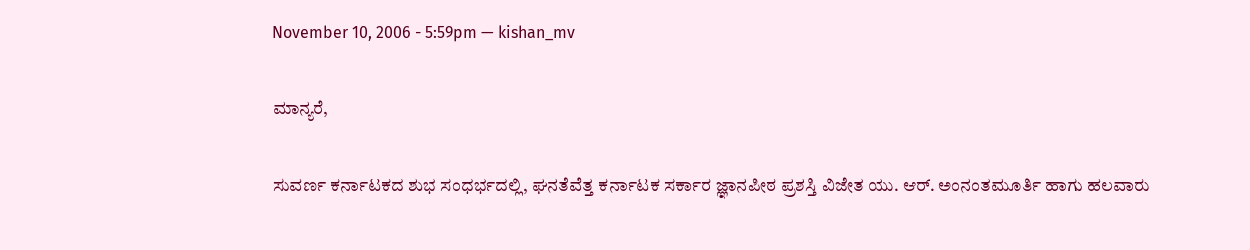November 10, 2006 - 5:59pm — kishan_mv

ಮಾನ್ಯರೆ,

ಸುವರ್ಣ ಕರ್ನಾಟಕದ ಶುಭ ಸಂಧರ್ಭದಲ್ಲಿ, ಘನತೆವೆತ್ತ ಕರ್ನಾಟಕ ಸರ್ಕಾರ ಜ್ಞಾನಪೀಠ ಪ್ರಶಸ್ತಿ ವಿಜೇತ ಯು. ಆರ್. ಅಂನಂತಮೂರ್ತಿ ಹಾಗು ಹಲವಾರು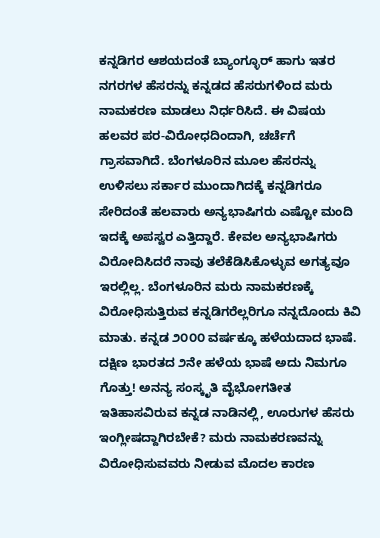ಕನ್ನಡಿಗರ ಆಶಯದಂತೆ ಬ್ಯಾಂಗ್ಳೂರ್ ಹಾಗು ಇತರ ನಗರಗಳ ಹೆಸರನ್ನು ಕನ್ನಡದ ಹೆಸರುಗಳಿಂದ ಮರು ನಾಮಕರಣ ಮಾಡಲು ನಿರ್ಧರಿಸಿದೆ. ಈ ವಿಷಯ ಹಲವರ ಪರ-ವಿರೋಧದಿಂದಾಗಿ, ಚರ್ಚೆಗೆ ಗ್ರಾಸವಾಗಿದೆ. ಬೆಂಗಳೂರಿನ ಮೂಲ ಹೆಸರನ್ನು ಉಳಿಸಲು ಸರ್ಕಾರ ಮುಂದಾಗಿದಕ್ಕೆ ಕನ್ನಡಿಗರೂ ಸೇರಿದಂತೆ ಹಲವಾರು ಅನ್ಯಭಾಷಿಗರು ಎಷ್ಟೋ ಮಂದಿ ಇದಕ್ಕೆ ಅಪಸ್ವರ ಎತ್ತಿದ್ದಾರೆ. ಕೇವಲ ಅನ್ಯಭಾಷಿಗರು ವಿರೋದಿಸಿದರೆ ನಾವು ತಲೆಕೆಡಿಸಿಕೊಳ್ಳುವ ಅಗತ್ಯವೂ ಇರಲ್ಲಿಲ್ಲ. ಬೆಂಗಳೂರಿನ ಮರು ನಾಮಕರಣಕ್ಕೆ ವಿರೋಧಿಸುತ್ತಿರುವ ಕನ್ನಡಿಗರೆಲ್ಲರಿಗೂ ನನ್ನದೊಂದು ಕಿವಿ ಮಾತು. ಕನ್ನಡ ೨೦೦೦ ವರ್ಷಕ್ಕೂ ಹಳೆಯದಾದ ಭಾಷೆ. ದಕ್ಷಿಣ ಭಾರತದ ೨ನೇ ಹಳೆಯ ಭಾಷೆ ಅದು ನಿಮಗೂ ಗೊತ್ತು! ಅನನ್ಯ ಸಂಸ್ಕೃತಿ ವೈಭೋಗತೀತ ಇತಿಹಾಸವಿರುವ ಕನ್ನಡ ನಾಡಿನಲ್ಲಿ, ಊರುಗಳ ಹೆಸರು ಇಂಗ್ಲೀಷದ್ದಾಗಿರಬೇಕೆ? ಮರು ನಾಮಕರಣವನ್ನು ವಿರೋಧಿಸುವವರು ನೀಡುವ ಮೊದಲ ಕಾರಣ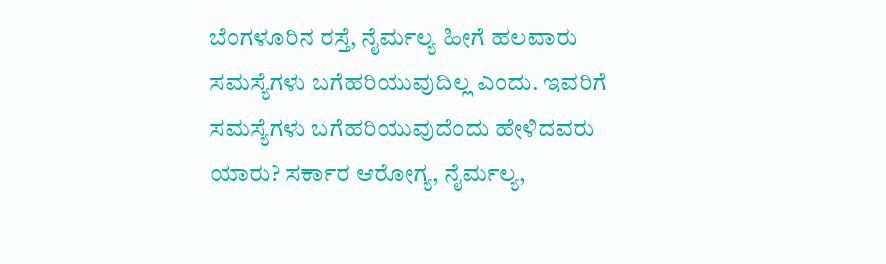ಬೆಂಗಳೂರಿನ ರಸ್ತೆ, ನೈರ್ಮಲ್ಯ ಹೀಗೆ ಹಲವಾರು ಸಮಸ್ಯೆಗಳು ಬಗೆಹರಿಯುವುದಿಲ್ಲ ಎಂದು. ಇವರಿಗೆ ಸಮಸ್ಯೆಗಳು ಬಗೆಹರಿಯುವುದೆಂದು ಹೇಳಿದವರು ಯಾರು? ಸರ್ಕಾರ ಆರೋಗ್ಯ, ನೈರ್ಮಲ್ಯ,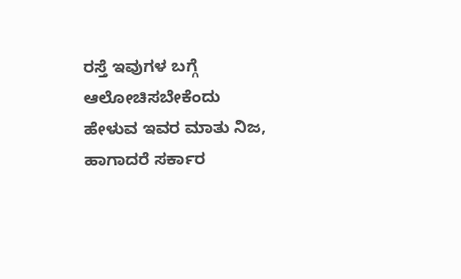ರಸ್ತೆ ಇವುಗಳ ಬಗ್ಗೆ ಆಲೋಚಿಸಬೇಕೆಂದು ಹೇಳುವ ಇವರ ಮಾತು ನಿಜ, ಹಾಗಾದರೆ ಸರ್ಕಾರ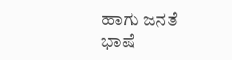ಹಾಗು ಜನತೆ ಭಾಷೆ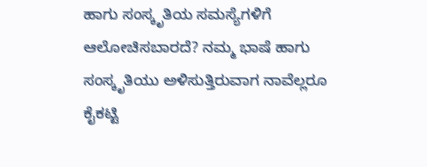ಹಾಗು ಸಂಸ್ಕೃತಿಯ ಸಮಸ್ಯೆಗಳಿಗೆ ಆಲೋಚಿಸಬಾರದೆ? ನಮ್ಮ ಭಾಷೆ ಹಾಗು ಸಂಸ್ಕೃತಿಯು ಅಳಿಸುತ್ತಿರುವಾಗ ನಾವೆಲ್ಲರೂ ಕೈಕಟ್ಟಿ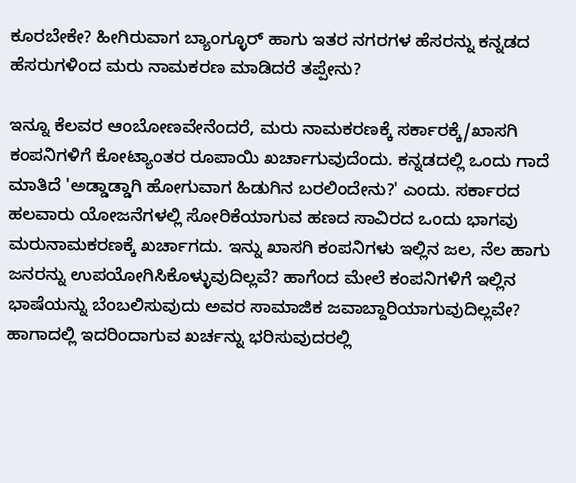ಕೂರಬೇಕೇ? ಹೀಗಿರುವಾಗ ಬ್ಯಾಂಗ್ಳೂರ್ ಹಾಗು ಇತರ ನಗರಗಳ ಹೆಸರನ್ನು ಕನ್ನಡದ ಹೆಸರುಗಳಿಂದ ಮರು ನಾಮಕರಣ ಮಾಡಿದರೆ ತಪ್ಪೇನು?

ಇನ್ನೂ ಕೆಲವರ ಆಂಬೋಣವೇನೆಂದರೆ, ಮರು ನಾಮಕರಣಕ್ಕೆ ಸರ್ಕಾರಕ್ಕೆ/ಖಾಸಗಿ ಕಂಪನಿಗಳಿಗೆ ಕೋಟ್ಯಾಂತರ ರೂಪಾಯಿ ಖರ್ಚಾಗುವುದೆಂದು. ಕನ್ನಡದಲ್ಲಿ ಒಂದು ಗಾದೆ ಮಾತಿದೆ 'ಅಡ್ಡಾಡ್ಡಾಗಿ ಹೋಗುವಾಗ ಹಿಡುಗಿನ ಬರಲಿಂದೇನು?' ಎಂದು. ಸರ್ಕಾರದ ಹಲವಾರು ಯೋಜನೆಗಳಲ್ಲಿ ಸೋರಿಕೆಯಾಗುವ ಹಣದ ಸಾವಿರದ ಒಂದು ಭಾಗವು ಮರುನಾಮಕರಣಕ್ಕೆ ಖರ್ಚಾಗದು. ಇನ್ನು ಖಾಸಗಿ ಕಂಪನಿಗಳು ಇಲ್ಲಿನ ಜಲ, ನೆಲ ಹಾಗು ಜನರನ್ನು ಉಪಯೋಗಿಸಿಕೊಳ್ಳುವುದಿಲ್ಲವೆ? ಹಾಗೆಂದ ಮೇಲೆ ಕಂಪನಿಗಳಿಗೆ ಇಲ್ಲಿನ ಭಾಷೆಯನ್ನು ಬೆಂಬಲಿಸುವುದು ಅವರ ಸಾಮಾಜಿಕ ಜವಾಬ್ದಾರಿಯಾಗುವುದಿಲ್ಲವೇ? ಹಾಗಾದಲ್ಲಿ ಇದರಿಂದಾಗುವ ಖರ್ಚನ್ನು ಭರಿಸುವುದರಲ್ಲಿ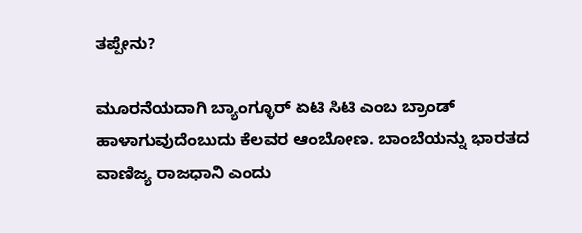ತಪ್ಪೇನು?

ಮೂರನೆಯದಾಗಿ ಬ್ಯಾಂಗ್ಳೂರ್ ಏಟಿ ಸಿಟಿ ಎಂಬ ಬ್ರಾಂಡ್ ಹಾಳಾಗುವುದೆಂಬುದು ಕೆಲವರ ಆಂಬೋಣ. ಬಾಂಬೆಯನ್ನು ಭಾರತದ ವಾಣಿಜ್ಯ ರಾಜಧಾನಿ ಎಂದು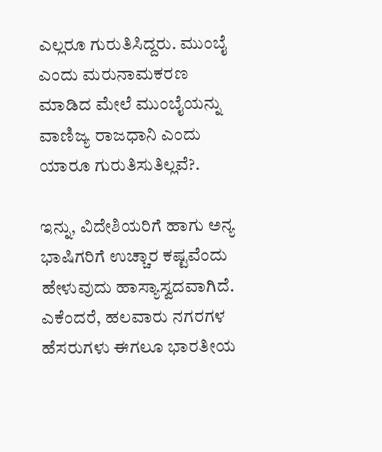ಎಲ್ಲರೂ ಗುರುತಿಸಿದ್ದರು. ಮುಂಬೈ ಎಂದು ಮರುನಾಮಕರಣ ಮಾಡಿದ ಮೇಲೆ ಮುಂಬೈಯನ್ನು ವಾಣಿಜ್ಯ ರಾಜಧಾನಿ ಎಂದು ಯಾರೂ ಗುರುತಿಸುತಿಲ್ಲವೆ?.

ಇನ್ನು, ವಿದೇಶಿಯರಿಗೆ ಹಾಗು ಅನ್ಯ ಭಾಷಿಗರಿಗೆ ಉಚ್ಚಾರ ಕಷ್ಟವೆಂದು ಹೇಳುವುದು ಹಾಸ್ಯಾಸ್ವದವಾಗಿದೆ. ಎಕೆಂದರೆ, ಹಲವಾರು ನಗರಗಳ ಹೆಸರುಗಳು ಈಗಲೂ ಭಾರತೀಯ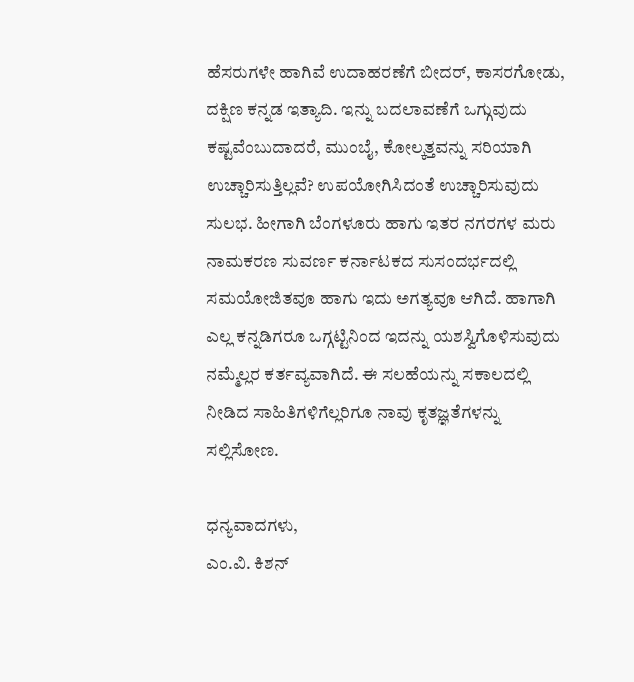ಹೆಸರುಗಳೇ ಹಾಗಿವೆ ಉದಾಹರಣೆಗೆ ಬೀದರ್, ಕಾಸರಗೋಡು, ದಕ್ಷಿಣ ಕನ್ನಡ ಇತ್ಯಾದಿ. ಇನ್ನು ಬದಲಾವಣೆಗೆ ಒಗ್ಗುವುದು ಕಷ್ಟವೆಂಬುದಾದರೆ, ಮುಂಬೈ, ಕೋಲ್ಕತ್ತವನ್ನು ಸರಿಯಾಗಿ ಉಚ್ಚಾರಿಸುತ್ತಿಲ್ಲವೆ? ಉಪಯೋಗಿಸಿದಂತೆ ಉಚ್ಚಾರಿಸುವುದು ಸುಲಭ. ಹೀಗಾಗಿ ಬೆಂಗಳೂರು ಹಾಗು ಇತರ ನಗರಗಳ ಮರು ನಾಮಕರಣ ಸುವರ್ಣ ಕರ್ನಾಟಕದ ಸುಸಂದರ್ಭದಲ್ಲಿ ಸಮಯೋಜಿತವೂ ಹಾಗು ಇದು ಅಗತ್ಯವೂ ಆಗಿದೆ. ಹಾಗಾಗಿ ಎಲ್ಲ ಕನ್ನಡಿಗರೂ ಒಗ್ಗಟ್ಟಿನಿಂದ ಇದನ್ನು ಯಶಸ್ವಿಗೊಳಿಸುವುದು ನಮ್ಮೆಲ್ಲರ ಕರ್ತವ್ಯವಾಗಿದೆ. ಈ ಸಲಹೆಯನ್ನು ಸಕಾಲದಲ್ಲಿ ನೀಡಿದ ಸಾಹಿತಿಗಳಿಗೆಲ್ಲರಿಗೂ ನಾವು ಕೃತಜ್ಞತೆಗಳನ್ನು ಸಲ್ಲಿಸೋಣ.

ಧನ್ಯವಾದಗಳು,
ಎಂ.ವಿ. ಕಿಶನ್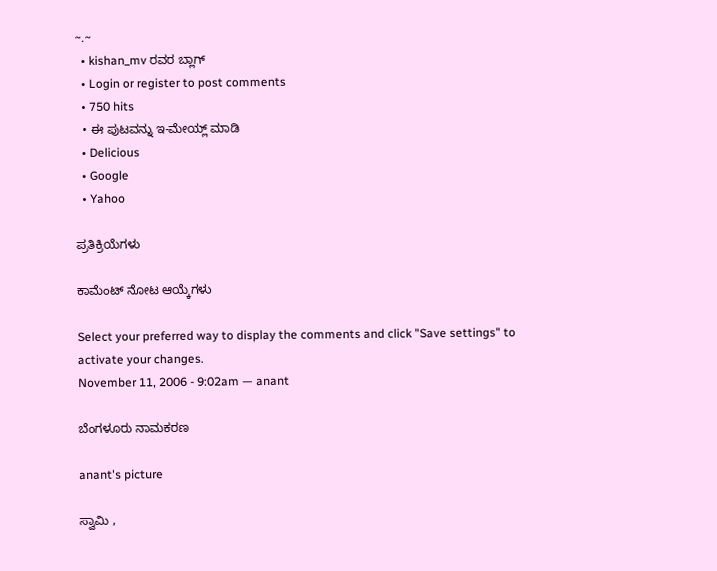~.~
  • kishan_mv ರವರ ಬ್ಲಾಗ್
  • Login or register to post comments
  • 750 hits
  • ಈ ಪುಟವನ್ನು ಇ-ಮೇಯ್ಲ್ ಮಾಡಿ
  • Delicious
  • Google
  • Yahoo

ಪ್ರತಿಕ್ರಿಯೆಗಳು

ಕಾಮೆಂಟ್ ನೋಟ ಆಯ್ಕೆಗಳು

Select your preferred way to display the comments and click "Save settings" to activate your changes.
November 11, 2006 - 9:02am — anant

ಬೆಂಗಳೂರು ನಾಮಕರಣ

anant's picture

ಸ್ವಾಮಿ ,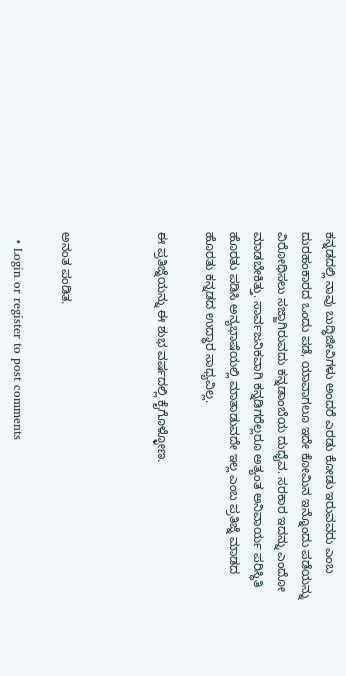ಕನ್ನಡದಲ್ಲಿ ನಾವು ಬುದ್ಧಿಜೀವಿಗಳು ಅಂದರೆ ಎರಡು ಕೋಡು ಇರುವವರು ಎಂಬ ದುರಹಂಕಾರದ ಒಂದು ಪಡೆ, ಯಾವಾಗಲೂ ಇದೇ ಕೋಮಿನ ಇನ್ನೊಂದು ಪಡೆಯನ್ನು ವಿರೋಧಿಸಲು ಸಜ್ಜಾಗಿರುವದು ಕನ್ನಡಾಂಬೆಯ ದುಧೈವ. ಸರಕಾರ ಇದನ್ನು ಎಂದೋ ಮಾಡಬೇಕಿತ್ತು. ಸಾರ್ವಜನಿಕವಾಗಿ ಕನ್ನಡಿಗರೆಲ್ಲರೂ ಅತ್ಯಂತ ಅನಿವಾರ್ಯ ಪರಿಸ್ಥಿತಿ ಹೊರತು ಪಡಿಸಿ ಅನ್ಯಭಾಷೆಯಲ್ಲಿ ಮಾತಾಡುವದೇ ಇಲ್ಲ ಎಂಬ ಪ್ರತಿಜ್ನೆ ಮಾಡದ ಹೊರತು ಕನ್ನಡದ ಉದ್ಧಾರ ಸಾಧ್ಯವಿಲ್ಲ.

ಈ ಪ್ರತಿಜ್ನೆಯನ್ನು ಈ ಶುಭ ವರ್ಷದಲ್ಲಿ ಕೈಗೊಳ್ಳೋಣ.



ಅನಂತ ಪಂಡಿತ.

  • Login or register to post comments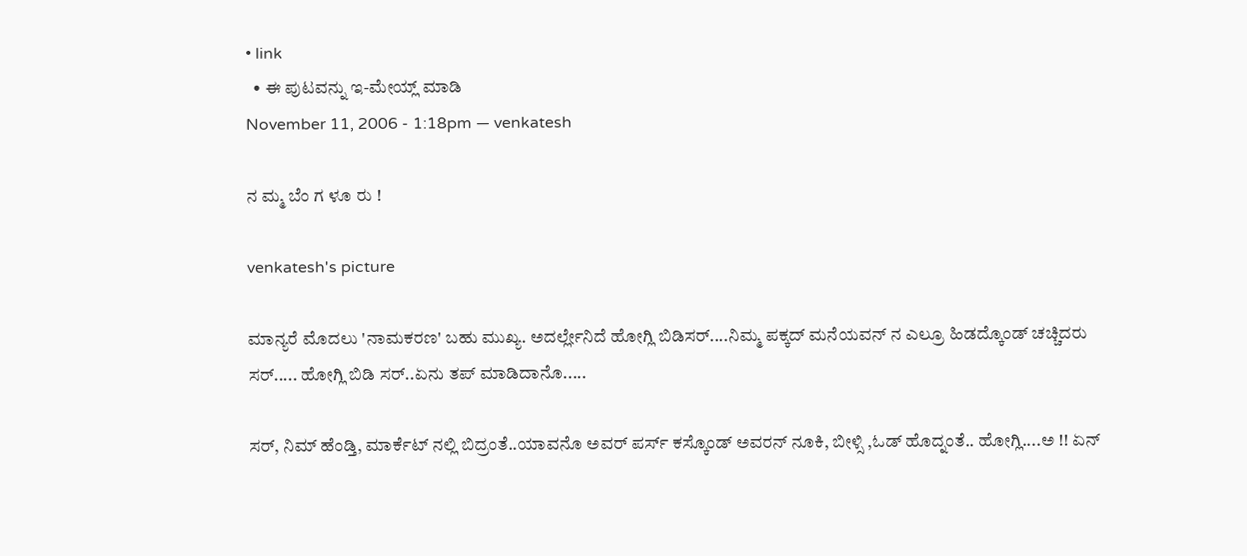• link
  • ಈ ಪುಟವನ್ನು ಇ-ಮೇಯ್ಲ್ ಮಾಡಿ
November 11, 2006 - 1:18pm — venkatesh

ನ ಮ್ಮ ಬೆಂ ಗ ಳೂ ರು !

venkatesh's picture

ಮಾನ್ಯರೆ ಮೊದಲು 'ನಾಮಕರಣ' ಬಹು ಮುಖ್ಯ. ಅದರ್ಲ್ಲೇನಿದೆ ಹೋಗ್ಲಿ ಬಿಡಿಸರ್....ನಿಮ್ಮ ಪಕ್ಕದ್ ಮನೆಯವನ್ ನ ಎಲ್ರೂ ಹಿಡದ್ಕೊಂಡ್ ಚಚ್ಚಿದರು ಸರ್..... ಹೋಗ್ಲಿ ಬಿಡಿ ಸರ್..ಏನು ತಪ್ ಮಾಡಿದಾನೊ.....

ಸರ್, ನಿಮ್ ಹೆಂಡ್ತಿ, ಮಾರ್ಕೆಟ್ ನಲ್ಲಿ ಬಿದ್ರಂತೆ..ಯಾವನೊ ಅವರ್ ಪರ್ಸ್ ಕಸ್ಕೊಂಡ್ ಅವರನ್ ನೂಕಿ, ಬೀಳ್ಸಿ ,ಓಡ್ ಹೊದ್ನಂತೆ.. ಹೋಗ್ಲಿ....ಅ !! ಏನ್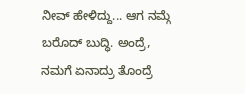ನೀವ್ ಹೇಳಿದ್ದು... ಆಗ ನಮ್ಗೆ ಬರೊದ್ ಬುದ್ಧಿ. ಅಂದ್ರೆ, ನಮಗೆ ಏನಾದ್ರು ತೊಂದ್ರೆ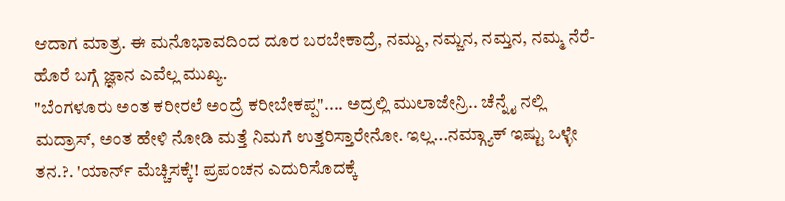ಆದಾಗ ಮಾತ್ರ. ಈ ಮನೊಭಾವದಿಂದ ದೂರ ಬರಬೇಕಾದ್ರೆ, ನಮ್ದು, ನಮ್ಜನ, ನಮ್ತನ, ನಮ್ಮ ನೆರೆ-ಹೊರೆ ಬಗ್ಗೆ ಜ್ಞಾನ ಎವೆಲ್ಲ ಮುಖ್ಯ.
"ಬೆಂಗಳೂರು ಅಂತ ಕರೀರಲೆ ಅಂದ್ರೆ ಕರೀಬೇಕಪ್ಪ".... ಅದ್ರಲ್ಲಿ ಮುಲಾಜೇನ್ರಿ.. ಚೆನ್ನೈ ನಲ್ಲಿ ಮದ್ರಾಸ್, ಅಂತ ಹೇಳಿ ನೋಡಿ ಮತ್ತೆ ನಿಮಗೆ ಉತ್ತರಿಸ್ತಾರೇನೋ. ಇಲ್ಲ...ನಮ್ಗ್ಯಾಕ್ ಇಷ್ಟು ಒಳ್ಳೇ ತನ.?. 'ಯಾರ್ನ್ ಮೆಚ್ಚಿಸಕ್ಕೆ'! ಪ್ರಪಂಚನ ಎದುರಿಸೊದಕ್ಕೆ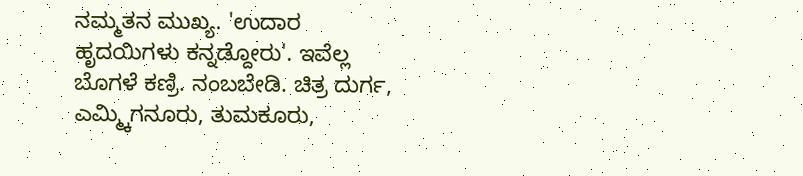ನಮ್ಮತನ ಮುಖ್ಯ. 'ಉದಾರ ಹೃದಯಿಗಳು ಕನ್ನಡ್ದೋರು'. ಇವೆಲ್ಲ ಬೊಗಳೆ ಕಣ್ರಿ. ನಂಬಬೇಡಿ. ಚಿತ್ರ ದುರ್ಗ, ಎಮ್ಮ್ಕಿಗನೂರು, ತುಮಕೂರು,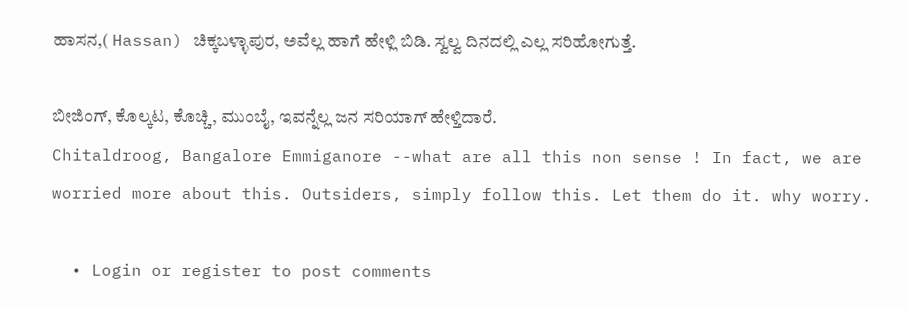ಹಾಸನ,( Hassan) ಚಿಕ್ಕಬಳ್ಳಾಪುರ, ಅವೆಲ್ಲ ಹಾಗೆ ಹೇಳ್ಲಿ ಬಿಡಿ. ಸ್ವಲ್ವ ದಿನದಲ್ಲಿ ಎಲ್ಲ ಸರಿಹೋಗುತ್ತೆ.

ಬೀಜಿಂಗ್, ಕೊಲ್ಕಟ, ಕೊಚ್ಚಿ, ಮುಂಬೈ, ಇವನ್ನೆಲ್ಲ ಜನ ಸರಿಯಾಗ್ ಹೇಳ್ತಿದಾರೆ.
Chitaldroog, Bangalore Emmiganore --what are all this non sense ! In fact, we are worried more about this. Outsiders, simply follow this. Let them do it. why worry.

  • Login or register to post comments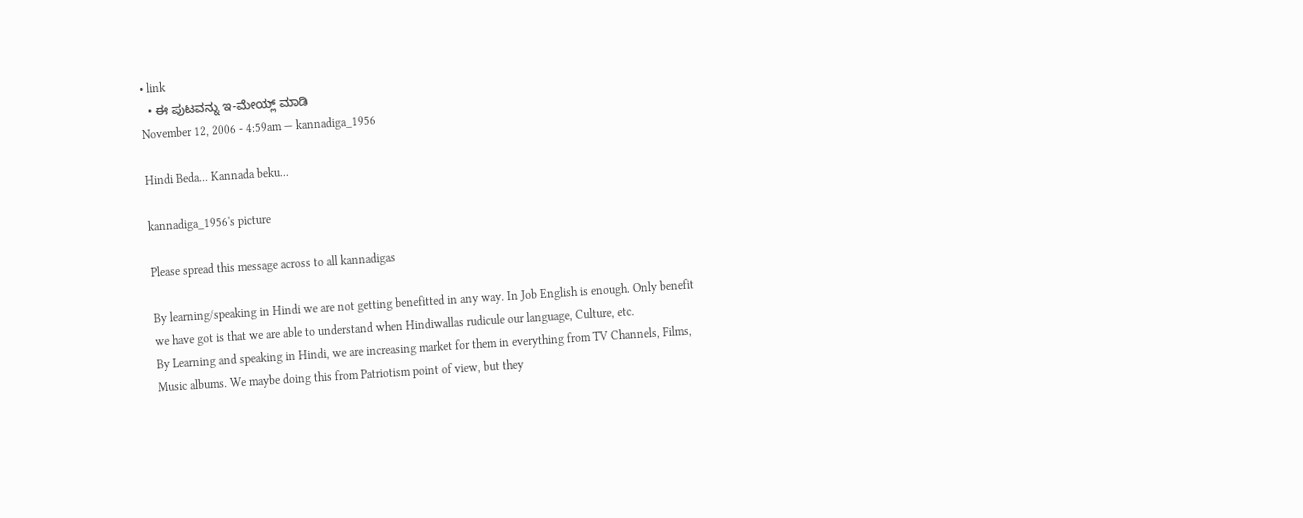• link
  • ಈ ಪುಟವನ್ನು ಇ-ಮೇಯ್ಲ್ ಮಾಡಿ
November 12, 2006 - 4:59am — kannadiga_1956

Hindi Beda... Kannada beku...

kannadiga_1956's picture

Please spread this message across to all kannadigas

By learning/speaking in Hindi we are not getting benefitted in any way. In Job English is enough. Only benefit we have got is that we are able to understand when Hindiwallas rudicule our language, Culture, etc.
By Learning and speaking in Hindi, we are increasing market for them in everything from TV Channels, Films, Music albums. We maybe doing this from Patriotism point of view, but they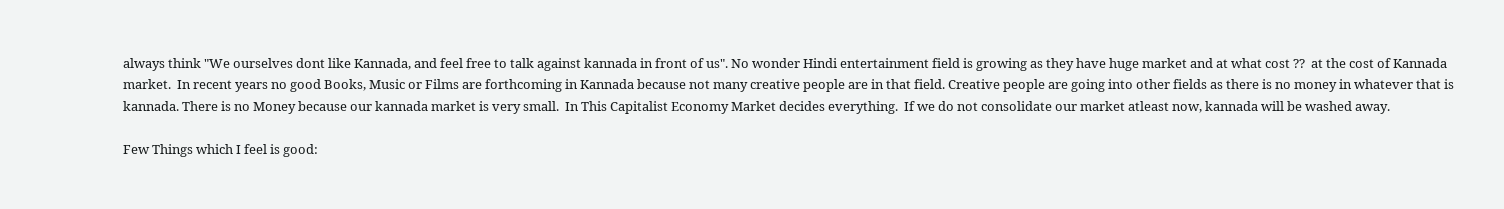always think "We ourselves dont like Kannada, and feel free to talk against kannada in front of us". No wonder Hindi entertainment field is growing as they have huge market and at what cost ??  at the cost of Kannada market.  In recent years no good Books, Music or Films are forthcoming in Kannada because not many creative people are in that field. Creative people are going into other fields as there is no money in whatever that is kannada. There is no Money because our kannada market is very small.  In This Capitalist Economy Market decides everything.  If we do not consolidate our market atleast now, kannada will be washed away.

Few Things which I feel is good: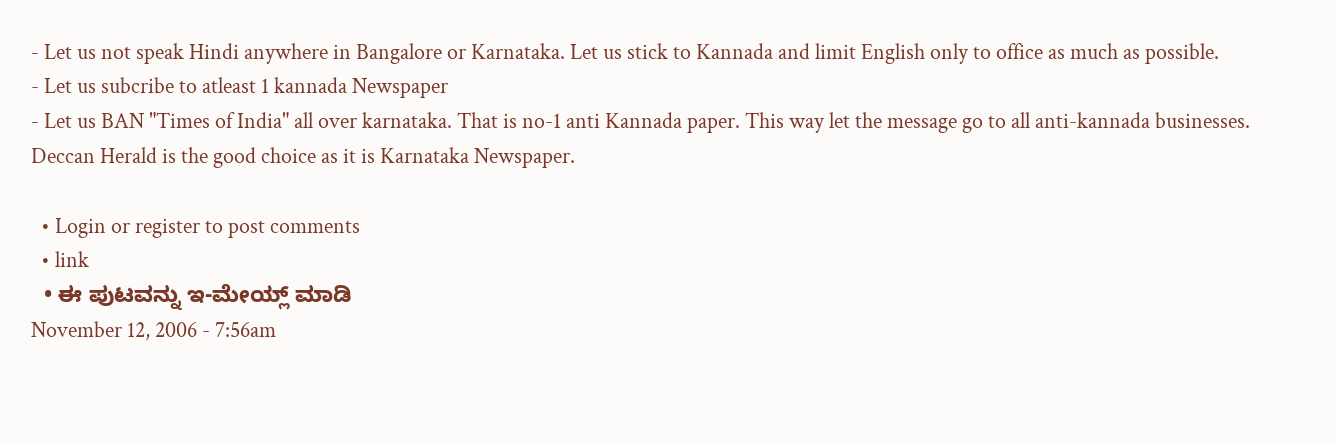- Let us not speak Hindi anywhere in Bangalore or Karnataka. Let us stick to Kannada and limit English only to office as much as possible.
- Let us subcribe to atleast 1 kannada Newspaper
- Let us BAN "Times of India" all over karnataka. That is no-1 anti Kannada paper. This way let the message go to all anti-kannada businesses.  Deccan Herald is the good choice as it is Karnataka Newspaper.

  • Login or register to post comments
  • link
  • ಈ ಪುಟವನ್ನು ಇ-ಮೇಯ್ಲ್ ಮಾಡಿ
November 12, 2006 - 7:56am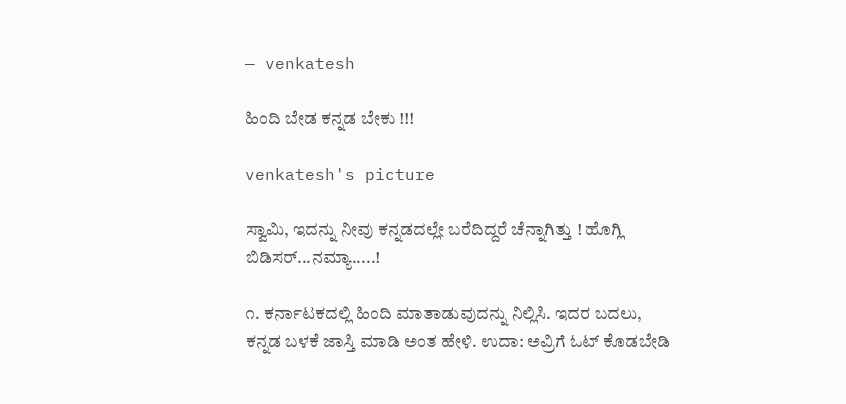— venkatesh

ಹಿಂದಿ ಬೇಡ ಕನ್ನಡ ಬೇಕು !!!

venkatesh's picture

ಸ್ವಾಮಿ, ಇದನ್ನು ನೀವು ಕನ್ನಡದಲ್ಲೇ ಬರೆದಿದ್ದರೆ ಚೆನ್ನಾಗಿತ್ತು ! ಹೊಗ್ಲಿ ಬಿಡಿಸರ್...ನಮ್ಯಾ.....!

೧. ಕರ್ನಾಟಕದಲ್ಲಿ ಹಿಂದಿ ಮಾತಾಡುವುದನ್ನು ನಿಲ್ಲಿಸಿ. ಇದರ ಬದಲು, ಕನ್ನಡ ಬಳಕೆ ಜಾಸ್ತಿ ಮಾಡಿ ಅಂತ ಹೇಳಿ. ಉದಾ: ಅವ್ರಿಗೆ ಓಟ್ ಕೊಡಬೇಡಿ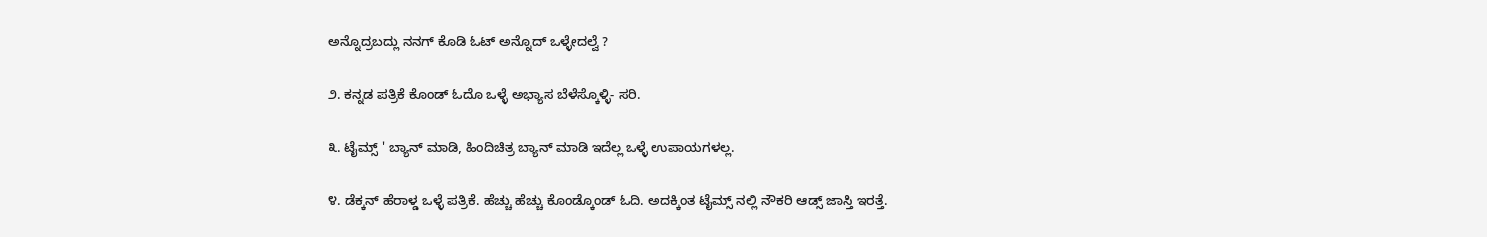ಅನ್ನೊದ್ರಬದ್ಲು ನನಗ್ ಕೊಡಿ ಓಟ್ ಅನ್ನೊದ್ ಒಳ್ಳೇದಲ್ವೆ ?

೨. ಕನ್ನಡ ಪತ್ರಿಕೆ ಕೊಂಡ್ ಓದೊ ಒಳ್ಳೆ ಅಭ್ಯಾಸ ಬೆಳೆಸ್ಕೊಳ್ಳಿ- ಸರಿ.

೩. ಟೈಮ್ಸ್ ' ಬ್ಯಾನ್ ಮಾಡಿ, ಹಿಂದಿಚಿತ್ರ ಬ್ಯಾನ್ ಮಾಡಿ ಇದೆಲ್ಲ ಒಳ್ಳೆ ಉಪಾಯಗಳಲ್ಲ.

೪. ಡೆಕ್ಕನ್ ಹೆರಾಳ್ಡ ಒಳ್ಳೆ ಪತ್ರಿಕೆ. ಹೆಚ್ಚು ಹೆಚ್ಚು ಕೊಂಡ್ಕೊಂಡ್ ಓದಿ. ಅದಕ್ಕಿಂತ ಟೈಮ್ಸ್ ನಲ್ಲಿ ನೌಕರಿ ಆಡ್ಸ್ ಜಾಸ್ತಿ ಇರತ್ತೆ.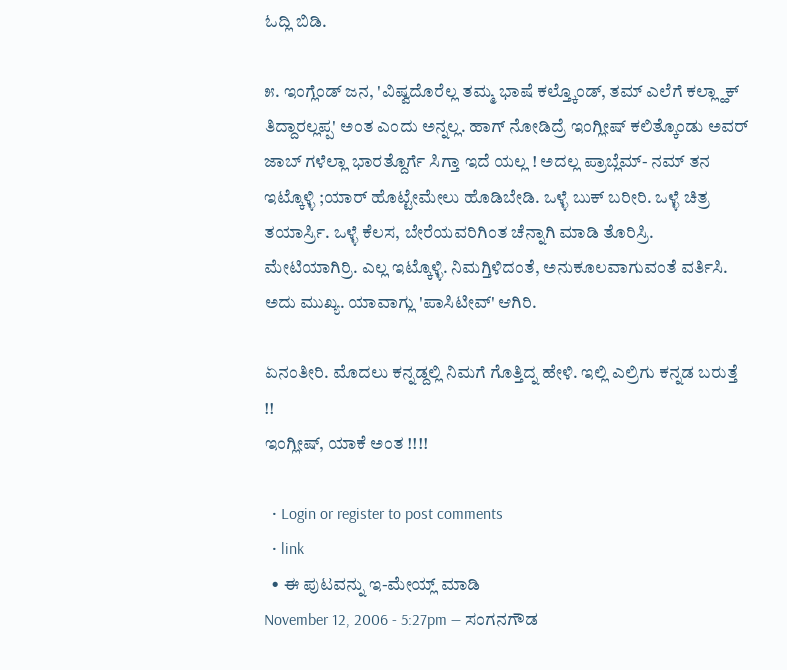ಓದ್ಲಿ ಬಿಡಿ.

೫. ಇಂಗ್ಲೆಂಡ್ ಜನ, 'ವಿಷ್ವದೊರೆಲ್ಲ ತಮ್ಮ ಭಾಷೆ ಕಲ್ತ್ಕೊಂಡ್, ತಮ್ ಎಲೆಗೆ ಕಲ್ಲ್ಹಾಕ್ ತಿದ್ದಾರಲ್ಲಪ್ಪ' ಅಂತ ಎಂದು ಅನ್ನಲ್ಲ. ಹಾಗ್ ನೋಡಿದ್ರೆ ಇಂಗ್ಲೀಷ್ ಕಲಿತ್ಕೊಂಡು ಅವರ್ ಜಾಬ್ ಗಳೆಲ್ಲಾ ಭಾರತ್ದೊರ್ಗೆ ಸಿಗ್ತಾ ಇದೆ ಯಲ್ಲ ! ಅದಲ್ಲ ಪ್ರಾಬ್ಲೆಮ್- ನಮ್ ತನ ಇಟ್ಕೊಳ್ಳಿ ;ಯಾರ್ ಹೊಟ್ಟೇಮೇಲು ಹೊಡಿಬೇಡಿ. ಒಳ್ಳೆ ಬುಕ್ ಬರೀರಿ. ಒಳ್ಳೆ ಚಿತ್ರ ತಯಾರ್ಸ್ರಿ. ಒಳ್ಳೆ ಕೆಲಸ, ಬೇರೆಯವರಿಗಿಂತ ಚೆನ್ನಾಗಿ ಮಾಡಿ ತೊರಿಸ್ರಿ. ಮೇಟಿಯಾಗಿರ್ರಿ. ಎಲ್ಲ ಇಟ್ಕೊಳ್ಳಿ. ನಿಮಗ್ತಿಳಿದಂತೆ, ಅನುಕೂಲವಾಗುವಂತೆ ವರ್ತಿಸಿ. ಅದು ಮುಖ್ಯ. ಯಾವಾಗ್ಲು 'ಪಾಸಿಟೀವ್' ಆಗಿರಿ.

ಏನಂತೀರಿ. ಮೊದಲು ಕನ್ನಡ್ದಲ್ಲಿ ನಿಮಗೆ ಗೊತ್ತಿದ್ನ ಹೇಳಿ. ಇಲ್ಲಿ ಎಲ್ರಿಗು ಕನ್ನಡ ಬರುತ್ತೆ !!
ಇಂಗ್ಲೀಷ್, ಯಾಕೆ ಅಂತ !!!!

  • Login or register to post comments
  • link
  • ಈ ಪುಟವನ್ನು ಇ-ಮೇಯ್ಲ್ ಮಾಡಿ
November 12, 2006 - 5:27pm — ಸಂಗನಗೌಡ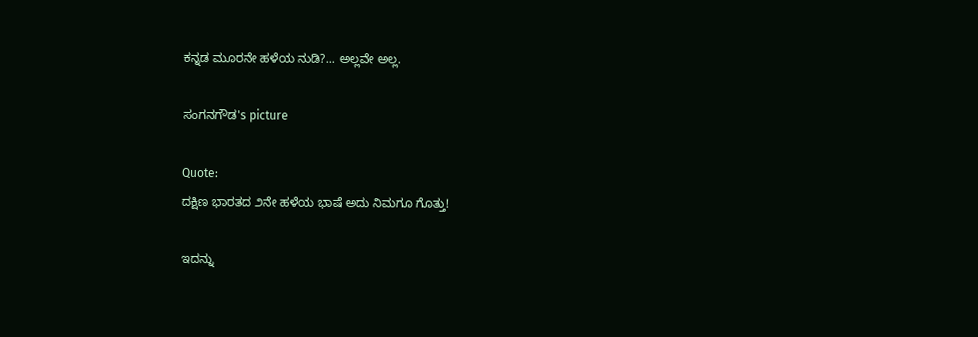ಕನ್ನಡ ಮೂರನೇ ಹಳೆಯ ನುಡಿ?... ಅಲ್ಲವೇ ಅಲ್ಲ.

ಸಂಗನಗೌಡ's picture

Quote:
ದಕ್ಷಿಣ ಭಾರತದ ೨ನೇ ಹಳೆಯ ಭಾಷೆ ಅದು ನಿಮಗೂ ಗೊತ್ತು!

ಇದನ್ನು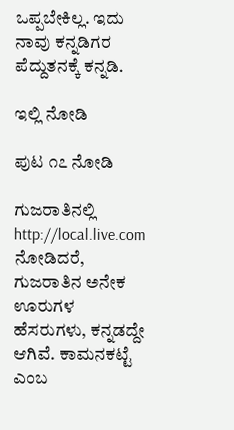ಒಪ್ಪಬೇಕಿಲ್ಲ. ಇದು ನಾವು ಕನ್ನಡಿಗರ ಪೆದ್ದುತನಕ್ಕೆ ಕನ್ನಡಿ.

ಇಲ್ಲಿ ನೋಡಿ

ಪುಟ ೧೭ ನೋಡಿ

ಗುಜರಾತಿನಲ್ಲಿ http://local.live.com ನೋಡಿದರೆ, ಗುಜರಾತಿನ ಅನೇಕ ಊರುಗಳ ಹೆಸರುಗಳು, ಕನ್ನಡದ್ದೇ ಆಗಿವೆ. ಕಾಮನಕಟ್ಟೆ ಎಂಬ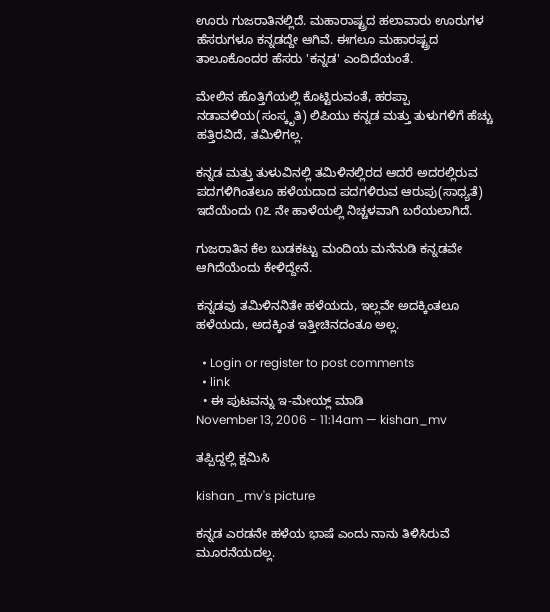ಊರು ಗುಜರಾತಿನಲ್ಲಿದೆ. ಮಹಾರಾಷ್ಟ್ರದ ಹಲಾವಾರು ಊರುಗಳ ಹೆಸರುಗಳೂ ಕನ್ನಡದ್ದೇ ಆಗಿವೆ. ಈಗಲೂ ಮಹಾರಷ್ಟ್ರದ ತಾಲೂಕೊಂದರ ಹೆಸರು 'ಕನ್ನಡ' ಎಂದಿದೆಯಂತೆ.

ಮೇಲಿನ ಹೊತ್ತಿಗೆಯಲ್ಲಿ ಕೊಟ್ಟಿರುವಂತೆ, ಹರಪ್ಪಾ ನಡಾವಳಿಯ(ಸಂಸ್ಕೃತಿ) ಲಿಪಿಯು ಕನ್ನಡ ಮತ್ತು ತುಳುಗಳಿಗೆ ಹೆಚ್ಚು ಹತ್ತಿರವಿದೆ, ತಮಿಳಿಗಲ್ಲ.

ಕನ್ನಡ ಮತ್ತು ತುಳುವಿನಲ್ಲಿ ತಮಿಳಿನಲ್ಲಿರದ ಆದರೆ ಅದರಲ್ಲಿರುವ ಪದಗಳಿಗಿಂತಲೂ ಹಳೆಯದಾದ ಪದಗಳಿರುವ ಆರುಪು(ಸಾಧ್ಯತೆ) ಇದೆಯೆಂದು ೧೭ ನೇ ಹಾಳೆಯಲ್ಲಿ ನಿಚ್ಚಳವಾಗಿ ಬರೆಯಲಾಗಿದೆ.

ಗುಜರಾತಿನ ಕೆಲ ಬುಡಕಟ್ಟು ಮಂದಿಯ ಮನೆನುಡಿ ಕನ್ನಡವೇ ಆಗಿದೆಯೆಂದು ಕೇಳಿದ್ದೇನೆ.

ಕನ್ನಡವು ತಮಿಳಿನನಿತೇ ಹಳೆಯದು, ಇಲ್ಲವೇ ಅದಕ್ಕಿಂತಲೂ ಹಳೆಯದು, ಅದಕ್ಕಿಂತ ಇತ್ತೀಚಿನದಂತೂ ಅಲ್ಲ.

  • Login or register to post comments
  • link
  • ಈ ಪುಟವನ್ನು ಇ-ಮೇಯ್ಲ್ ಮಾಡಿ
November 13, 2006 - 11:14am — kishan_mv

ತಪ್ಪಿದ್ದಲ್ಲಿ ಕ್ಷಮಿಸಿ

kishan_mv's picture

ಕನ್ನಡ ಎರಡನೇ ಹಳೆಯ ಭಾಷೆ ಎಂದು ನಾನು ತಿಳಿಸಿರುವೆ ಮೂರನೆಯದಲ್ಲ.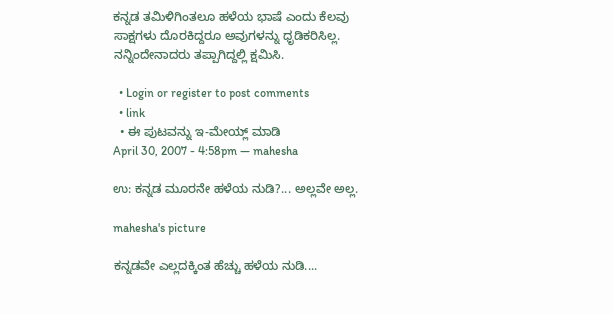ಕನ್ನಡ ತಮಿಳಿಗಿಂತಲೂ ಹಳೆಯ ಭಾಷೆ ಎಂದು ಕೆಲವು ಸಾಕ್ಷಗಳು ದೊರಕಿದ್ದರೂ ಅವುಗಳನ್ನು ಧೃಡಿಕರಿಸಿಲ್ಲ. ನನ್ನಿಂದೇನಾದರು ತಪ್ಪಾಗಿದ್ದಲ್ಲಿ ಕ್ಷಮಿಸಿ.

  • Login or register to post comments
  • link
  • ಈ ಪುಟವನ್ನು ಇ-ಮೇಯ್ಲ್ ಮಾಡಿ
April 30, 2007 - 4:58pm — mahesha

ಉ: ಕನ್ನಡ ಮೂರನೇ ಹಳೆಯ ನುಡಿ?... ಅಲ್ಲವೇ ಅಲ್ಲ.

mahesha's picture

ಕನ್ನಡವೇ ಎಲ್ಲದಕ್ಕಿಂತ ಹೆಚ್ಚು ಹಳೆಯ ನುಡಿ....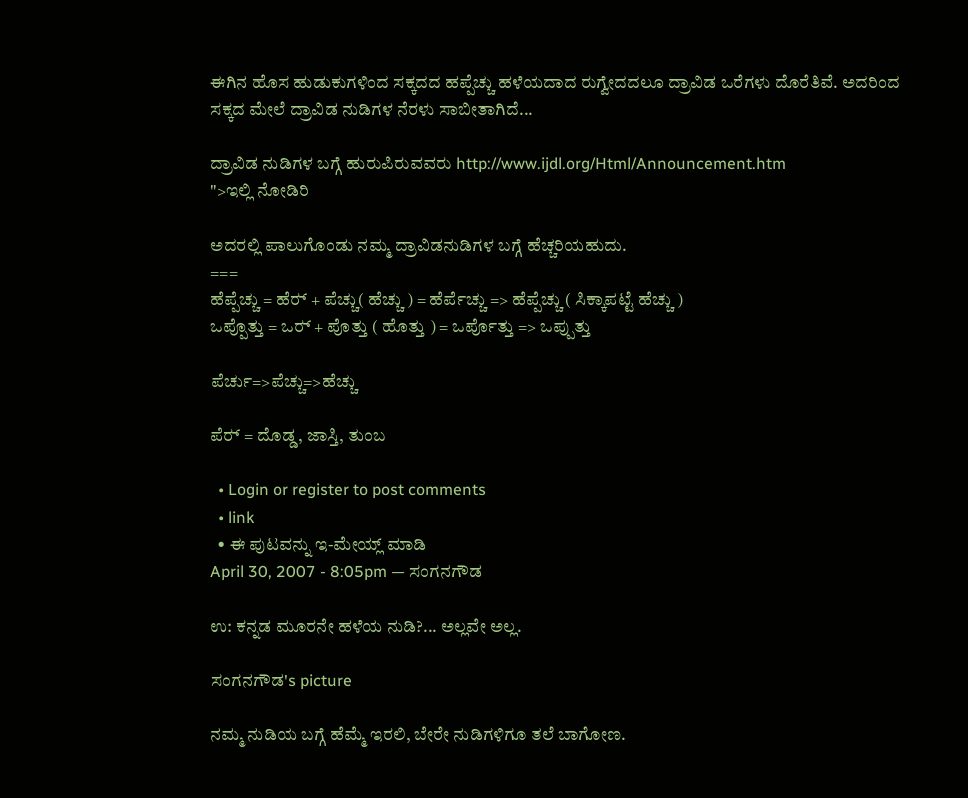ಈಗಿನ ಹೊಸ ಹುಡುಕುಗಳಿಂದ ಸಕ್ಕದದ ಹಪ್ಪೆಚ್ಚು ಹಳೆಯದಾದ ರುಗ್ವೇದದಲೂ ದ್ರಾವಿಡ ಒರೆಗಳು ದೊರೆತಿವೆ. ಅದರಿಂದ ಸಕ್ಕದ ಮೇಲೆ ದ್ರಾವಿಡ ನುಡಿಗಳ ನೆರಳು ಸಾಬೀತಾಗಿದೆ...

ದ್ರಾವಿಡ ನುಡಿಗಳ ಬಗ್ಗೆ ಹುರುಪಿರುವವರು http://www.ijdl.org/Html/Announcement.htm
">ಇಲ್ಲಿ ನೋಡಿರಿ

ಅದರಲ್ಲಿ ಪಾಲುಗೊಂಡು ನಮ್ಮ ದ್ರಾವಿಡನುಡಿಗಳ ಬಗ್ಗೆ ಹೆಚ್ಚರಿಯಹುದು.
===
ಹೆಪ್ಪೆಚ್ಚು = ಹೆರ್‍ + ಪೆಚ್ಚು( ಹೆಚ್ಚು ) = ಹೆರ್ಪೆಚ್ಚು => ಹೆಪ್ಪೆಚ್ಚು ( ಸಿಕ್ಕಾಪಟ್ಟೆ ಹೆಚ್ಚು )
ಒಪ್ಪೊತ್ತು = ಒರ್‍ + ಪೊತ್ತು ( ಹೊತ್ತು ) = ಒರ್ಪೊತ್ತು => ಒಪ್ಪುತ್ತು

ಪೆರ್ಚು=>ಪೆಚ್ಚು=>ಹೆಚ್ಚು

ಪೆರ್‍ = ದೊಡ್ಡ, ಜಾಸ್ತಿ, ತುಂಬ

  • Login or register to post comments
  • link
  • ಈ ಪುಟವನ್ನು ಇ-ಮೇಯ್ಲ್ ಮಾಡಿ
April 30, 2007 - 8:05pm — ಸಂಗನಗೌಡ

ಉ: ಕನ್ನಡ ಮೂರನೇ ಹಳೆಯ ನುಡಿ?... ಅಲ್ಲವೇ ಅಲ್ಲ.

ಸಂಗನಗೌಡ's picture

ನಮ್ಮ ನುಡಿಯ ಬಗ್ಗೆ ಹೆಮ್ಮೆ ಇರಲಿ, ಬೇರೇ ನುಡಿಗಳಿಗೂ ತಲೆ ಬಾಗೋಣ.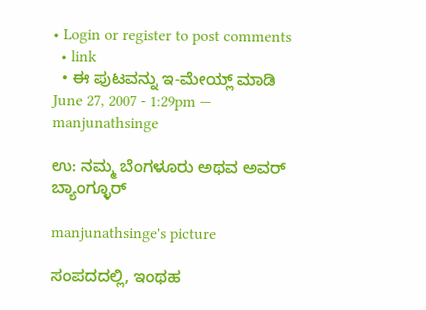• Login or register to post comments
  • link
  • ಈ ಪುಟವನ್ನು ಇ-ಮೇಯ್ಲ್ ಮಾಡಿ
June 27, 2007 - 1:29pm — manjunathsinge

ಉ: ನಮ್ಮ ಬೆಂಗಳೂರು ಅಥವ ಅವರ್ ಬ್ಯಾಂಗ್ಳೂರ್

manjunathsinge's picture

ಸಂಪದದಲ್ಲಿ, ಇಂಥಹ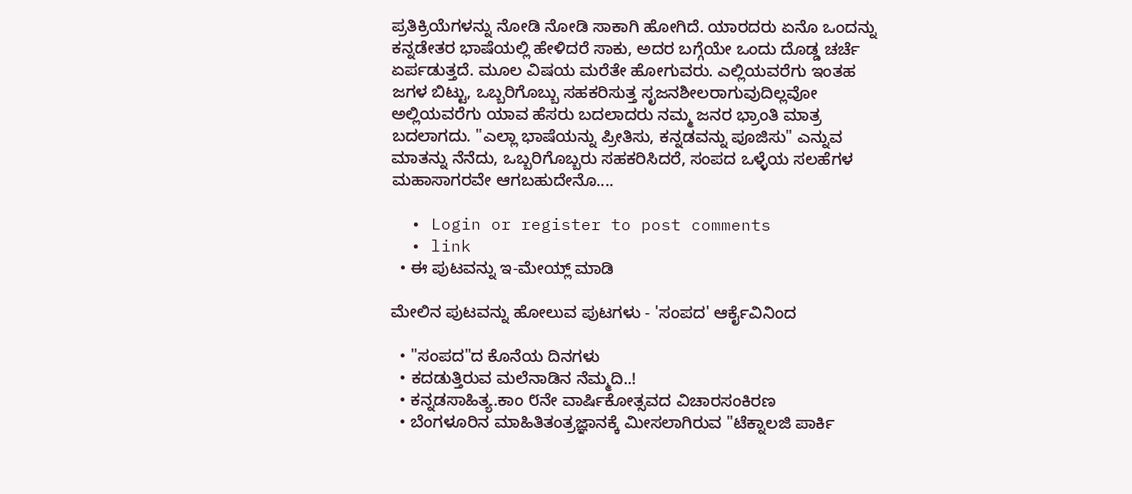ಪ್ರತಿಕ್ರಿಯೆಗಳನ್ನು ನೋಡಿ ನೋಡಿ ಸಾಕಾಗಿ ಹೋಗಿದೆ. ಯಾರದರು ಏನೊ ಒಂದನ್ನು ಕನ್ನಡೇತರ ಭಾಷೆಯಲ್ಲಿ ಹೇಳಿದರೆ ಸಾಕು, ಅದರ ಬಗ್ಗೆಯೇ ಒಂದು ದೊಡ್ಡ ಚರ್ಚೆ ಏರ್ಪಡುತ್ತದೆ. ಮೂಲ ವಿಷಯ ಮರೆತೇ ಹೋಗುವರು. ಎಲ್ಲಿಯವರೆಗು ಇಂತಹ ಜಗಳ ಬಿಟ್ಟು, ಒಬ್ಬರಿಗೊಬ್ಬು ಸಹಕರಿಸುತ್ತ ಸೃಜನಶೀಲರಾಗುವುದಿಲ್ಲವೋ ಅಲ್ಲಿಯವರೆಗು ಯಾವ ಹೆಸರು ಬದಲಾದರು ನಮ್ಮ ಜನರ ಭ್ರಾಂತಿ ಮಾತ್ರ ಬದಲಾಗದು. "ಎಲ್ಲಾ ಭಾಷೆಯನ್ನು ಪ್ರೀತಿಸು, ಕನ್ನಡವನ್ನು ಪೂಜಿಸು" ಎನ್ನುವ ಮಾತನ್ನು ನೆನೆದು, ಒಬ್ಬರಿಗೊಬ್ಬರು ಸಹಕರಿಸಿದರೆ, ಸಂಪದ ಒಳ್ಳೆಯ ಸಲಹೆಗಳ ಮಹಾಸಾಗರವೇ ಆಗಬಹುದೇನೊ....

  • Login or register to post comments
  • link
  • ಈ ಪುಟವನ್ನು ಇ-ಮೇಯ್ಲ್ ಮಾಡಿ

ಮೇಲಿನ ಪುಟವನ್ನು ಹೋಲುವ ಪುಟಗಳು - 'ಸಂಪದ' ಆರ್ಕೈವಿನಿಂದ

  • "ಸಂಪದ"ದ ಕೊನೆಯ ದಿನಗಳು
  • ಕದಡುತ್ತಿರುವ ಮಲೆನಾಡಿನ ನೆಮ್ಮದಿ..!
  • ಕನ್ನಡಸಾಹಿತ್ಯ.ಕಾಂ ೮ನೇ ವಾರ್ಷಿಕೋತ್ಸವದ ವಿಚಾರಸಂಕಿರಣ
  • ಬೆಂಗಳೂರಿನ ಮಾಹಿತಿತಂತ್ರಜ್ಞಾನಕ್ಕೆ ಮೀಸಲಾಗಿರುವ "ಟೆಕ್ನಾಲಜಿ ಪಾರ್ಕಿ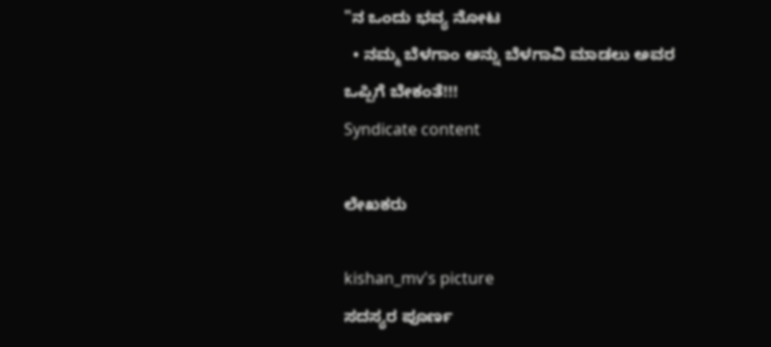"ನ ಒಂದು ಭವ್ಯ ನೋಟ
  • ನಮ್ಮ ಬೆಳಗಾಂ ಅನ್ನು ಬೆಳಗಾವಿ ಮಾಡಲು ಅವರ ಒಪ್ಪಿಗೆ ಬೇಕಂತೆ!!!
Syndicate content

ಲೇಖಕರು

kishan_mv's picture
ಸದಸ್ಯರ ಪೂರ್ಣ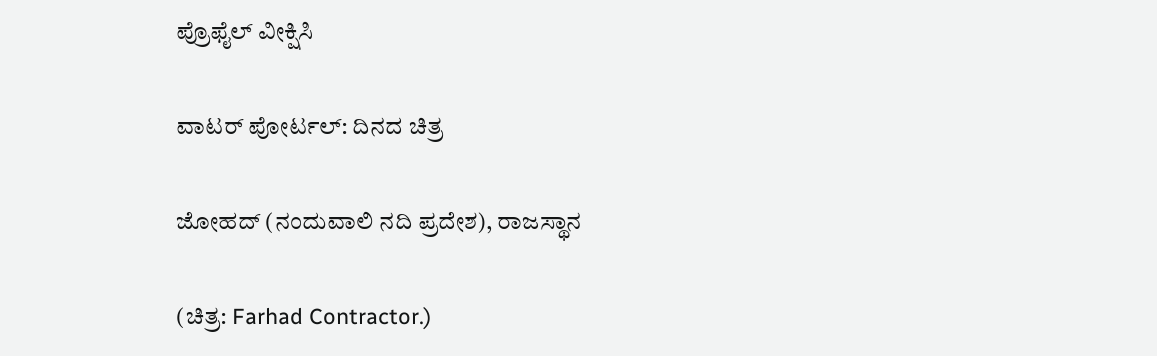ಪ್ರೊಫೈಲ್ ವೀಕ್ಷಿಸಿ

ವಾಟರ್ ಪೋರ್ಟಲ್: ದಿನದ ಚಿತ್ರ

ಜೋಹದ್ (ನಂದುವಾಲಿ ನದಿ ಪ್ರದೇಶ), ರಾಜಸ್ಥಾನ

(ಚಿತ್ರ: Farhad Contractor.)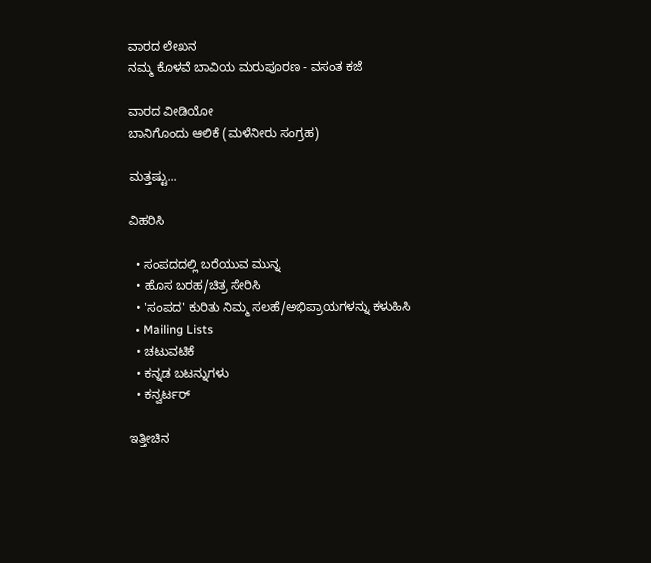ವಾರದ ಲೇಖನ
ನಮ್ಮ ಕೊಳವೆ ಬಾವಿಯ ಮರುಪೂರಣ - ವಸಂತ ಕಜೆ

ವಾರದ ವೀಡಿಯೋ
ಬಾನಿಗೊಂದು ಆಲಿಕೆ (ಮಳೆನೀರು ಸಂಗ್ರಹ)

ಮತ್ತಷ್ಟು...

ವಿಹರಿಸಿ

  • ಸಂಪದದಲ್ಲಿ ಬರೆಯುವ ಮುನ್ನ
  • ಹೊಸ ಬರಹ/ಚಿತ್ರ ಸೇರಿಸಿ
  • 'ಸಂಪದ' ಕುರಿತು ನಿಮ್ಮ ಸಲಹೆ/ಅಭಿಪ್ರಾಯಗಳನ್ನು ಕಳುಹಿಸಿ
  • Mailing Lists
  • ಚಟುವಟಿಕೆ
  • ಕನ್ನಡ ಬಟನ್ನುಗಳು
  • ಕನ್ವರ್ಟರ್

ಇತ್ತೀಚಿನ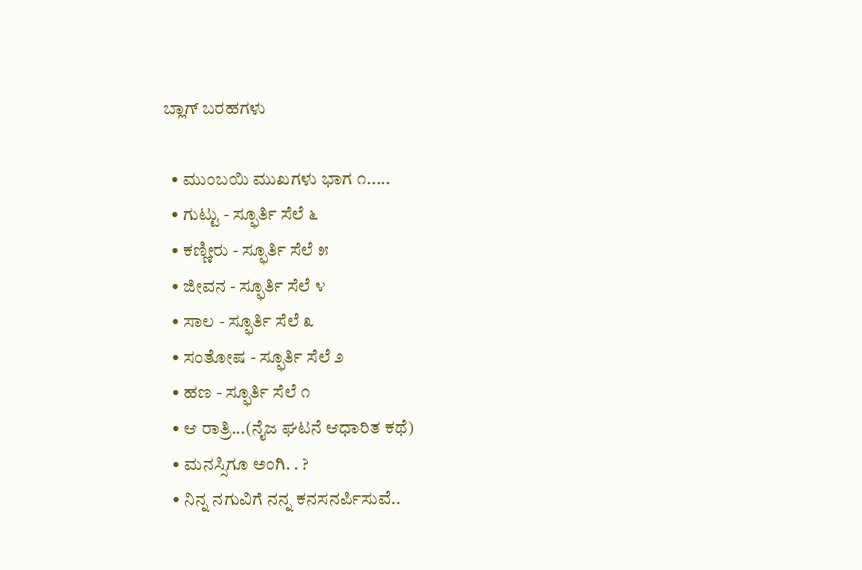ಬ್ಲಾಗ್ ಬರಹಗಳು

  • ಮುಂಬಯಿ ಮುಖಗಳು ಭಾಗ ೧.....
  • ಗುಟ್ಟು - ಸ್ಫೂರ್ತಿ ಸೆಲೆ ೬
  • ಕಣ್ಣೀರು - ಸ್ಫೂರ್ತಿ ಸೆಲೆ ೫
  • ಜೀವನ - ಸ್ಫೂರ್ತಿ ಸೆಲೆ ೪
  • ಸಾಲ - ಸ್ಫೂರ್ತಿ ಸೆಲೆ ೩
  • ಸಂತೋಷ - ಸ್ಫೂರ್ತಿ ಸೆಲೆ ೨
  • ಹಣ - ಸ್ಫೂರ್ತಿ ಸೆಲೆ ೧
  • ಆ ರಾತ್ರಿ...(ನೈಜ ಘಟನೆ ಆಧಾರಿತ ಕಥೆ)
  • ಮನಸ್ಸಿಗೂ ಅಂಗಿ. . ?
  • ನಿನ್ನ ನಗುವಿಗೆ ನನ್ನ ಕನಸನರ್ಪಿಸುವೆ..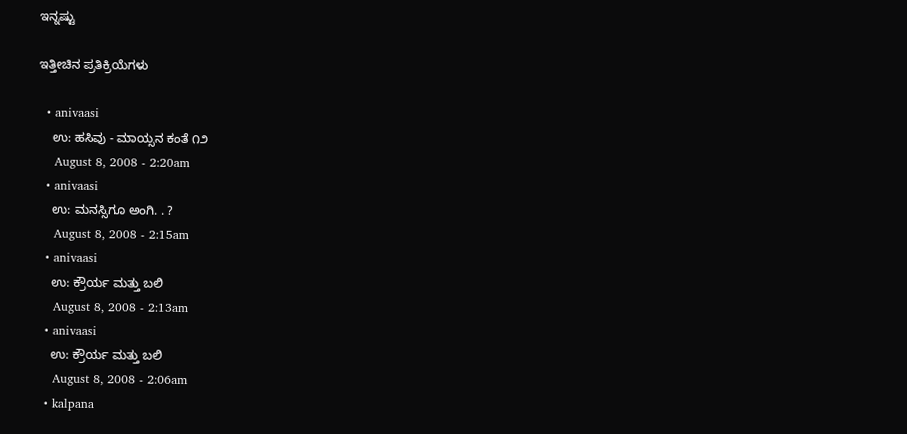ಇನ್ನಷ್ಟು

ಇತ್ತೀಚಿನ ಪ್ರತಿಕ್ರಿಯೆಗಳು

  • anivaasi
    ಉ: ಹಸಿವು - ಮಾಯ್ಸನ ಕಂತೆ ೧೨
    August 8, 2008 - 2:20am
  • anivaasi
    ಉ: ಮನಸ್ಸಿಗೂ ಅಂಗಿ. . ?
    August 8, 2008 - 2:15am
  • anivaasi
    ಉ: ಕ್ರೌರ್ಯ ಮತ್ತು ಬಲಿ
    August 8, 2008 - 2:13am
  • anivaasi
    ಉ: ಕ್ರೌರ್ಯ ಮತ್ತು ಬಲಿ
    August 8, 2008 - 2:06am
  • kalpana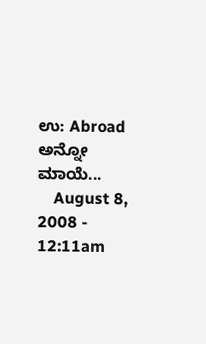ಉ: Abroad ಅನ್ನೋ ಮಾಯೆ...
    August 8, 2008 - 12:11am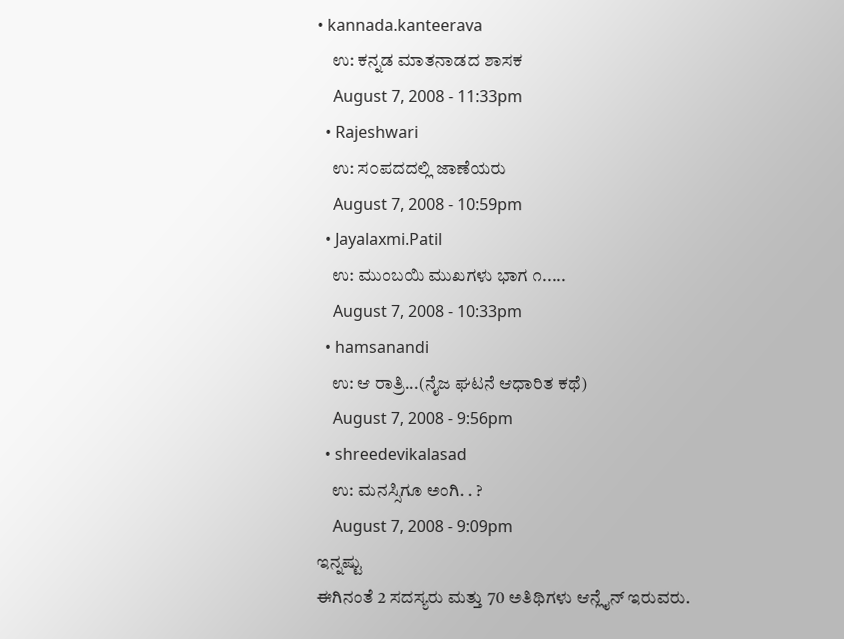• kannada.kanteerava
    ಉ: ಕನ್ನಡ ಮಾತನಾಡದ ಶಾಸಕ
    August 7, 2008 - 11:33pm
  • Rajeshwari
    ಉ: ಸ೦ಪದದಲ್ಲಿ ಜಾಣೆಯರು
    August 7, 2008 - 10:59pm
  • Jayalaxmi.Patil
    ಉ: ಮುಂಬಯಿ ಮುಖಗಳು ಭಾಗ ೧.....
    August 7, 2008 - 10:33pm
  • hamsanandi
    ಉ: ಆ ರಾತ್ರಿ...(ನೈಜ ಘಟನೆ ಆಧಾರಿತ ಕಥೆ)
    August 7, 2008 - 9:56pm
  • shreedevikalasad
    ಉ: ಮನಸ್ಸಿಗೂ ಅಂಗಿ. . ?
    August 7, 2008 - 9:09pm
ಇನ್ನಷ್ಟು
ಈಗಿನಂತೆ 2 ಸದಸ್ಯರು ಮತ್ತು 70 ಅತಿಥಿಗಳು ಆನ್ಲೈನ್ ಇರುವರು.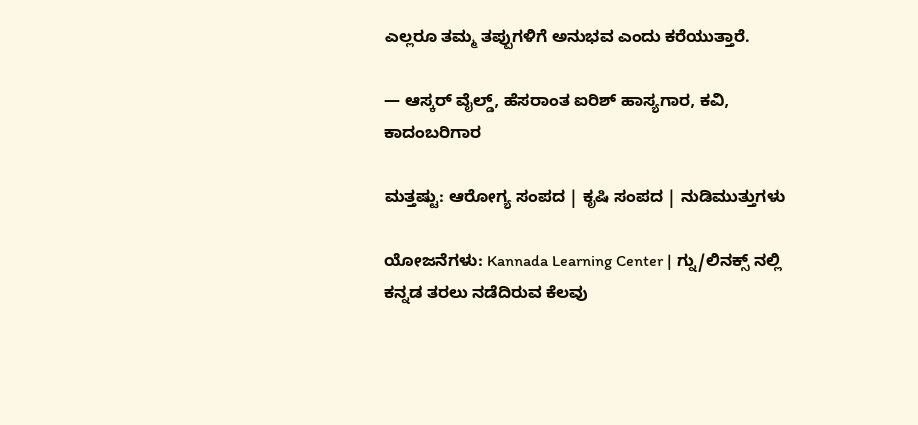ಎಲ್ಲರೂ ತಮ್ಮ ತಪ್ಪುಗಳಿಗೆ ಅನುಭವ ಎಂದು ಕರೆಯುತ್ತಾರೆ.

— ಆಸ್ಕರ್ ವೈಲ್ಡ್, ಹೆಸರಾಂತ ಐರಿಶ್ ಹಾಸ್ಯಗಾರ, ಕವಿ, ಕಾದಂಬರಿಗಾರ

ಮತ್ತಷ್ಟು: ಆರೋಗ್ಯ ಸಂಪದ | ಕೃಷಿ ಸಂಪದ | ನುಡಿಮುತ್ತುಗಳು

ಯೋಜನೆಗಳು: Kannada Learning Center | ಗ್ನು/ಲಿನಕ್ಸ್ ನಲ್ಲಿ ಕನ್ನಡ ತರಲು ನಡೆದಿರುವ ಕೆಲವು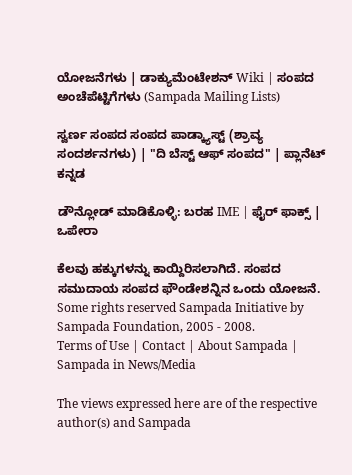ಯೋಜನೆಗಳು | ಡಾಕ್ಯುಮೆಂಟೇಶನ್ Wiki | ಸಂಪದ ಅಂಚೆಪೆಟ್ಟಿಗೆಗಳು (Sampada Mailing Lists)

ಸ್ವರ್ಣ ಸಂಪದ ಸಂಪದ ಪಾಡ್ಕ್ಯಾಸ್ಟ್ (ಶ್ರಾವ್ಯ ಸಂದರ್ಶನಗಳು) | "ದಿ ಬೆಸ್ಟ್ ಆಫ್ ಸಂಪದ" | ಪ್ಲಾನೆಟ್ ಕನ್ನಡ

ಡೌನ್ಲೋಡ್ ಮಾಡಿಕೊಳ್ಳಿ: ಬರಹ IME | ಫೈರ್ ಫಾಕ್ಸ್ | ಒಪೇರಾ

ಕೆಲವು ಹಕ್ಕುಗಳನ್ನು ಕಾಯ್ದಿರಿಸಲಾಗಿದೆ. ಸಂಪದ ಸಮುದಾಯ ಸಂಪದ ಫೌಂಡೇಶನ್ನಿನ ಒಂದು ಯೋಜನೆ.
Some rights reserved Sampada Initiative by Sampada Foundation, 2005 - 2008.
Terms of Use | Contact | About Sampada | Sampada in News/Media

The views expressed here are of the respective author(s) and Sampada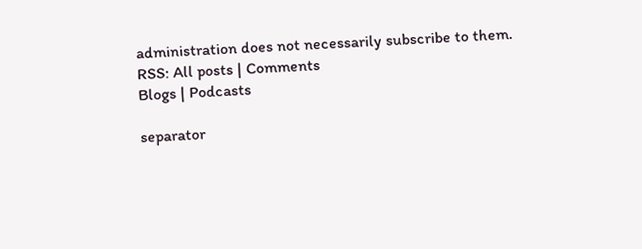administration does not necessarily subscribe to them.
RSS: All posts | Comments
Blogs | Podcasts

separator